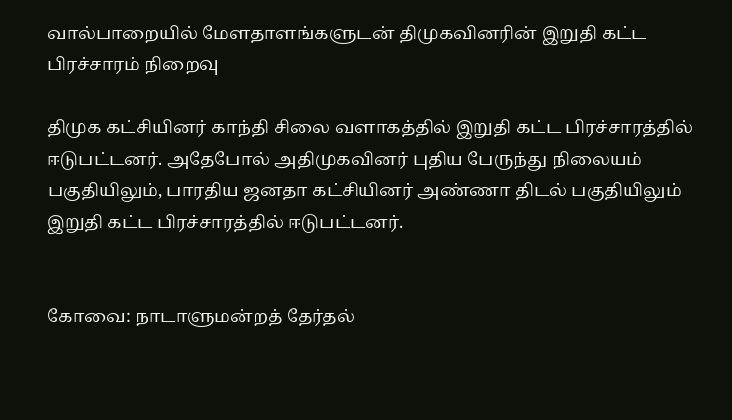வால்பாறையில் மேளதாளங்களுடன் திமுகவினரின் இறுதி கட்ட பிரச்சாரம் நிறைவு

திமுக கட்சியினர் காந்தி சிலை வளாகத்தில் இறுதி கட்ட பிரச்சாரத்தில் ஈடுபட்டனர். அதேபோல் அதிமுகவினர் புதிய பேருந்து நிலையம் பகுதியிலும், பாரதிய ஜனதா கட்சியினர் அண்ணா திடல் பகுதியிலும் இறுதி கட்ட பிரச்சாரத்தில் ஈடுபட்டனர்.


கோவை: நாடாளுமன்றத் தேர்தல்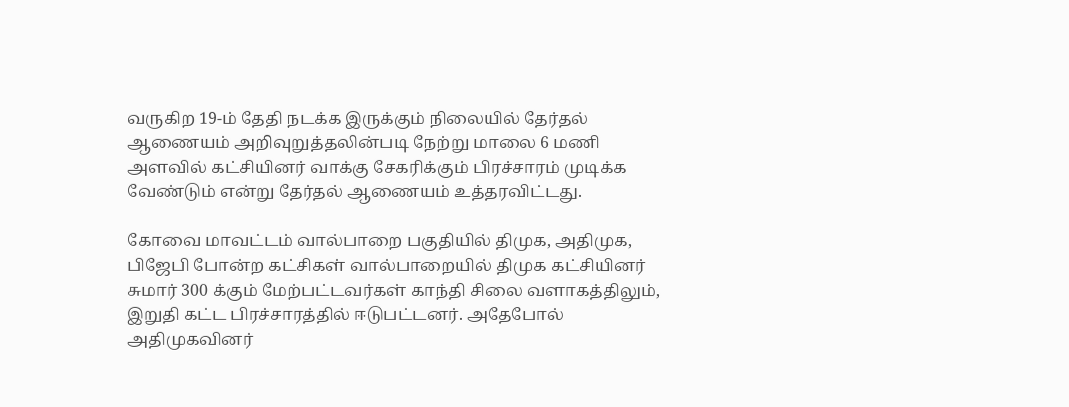வருகிற 19-ம் தேதி நடக்க இருக்கும் நிலையில் தேர்தல் ஆணையம் அறிவுறுத்தலின்படி நேற்று மாலை 6 மணி அளவில் கட்சியினர் வாக்கு சேகரிக்கும் பிரச்சாரம் முடிக்க வேண்டும் என்று தேர்தல் ஆணையம் உத்தரவிட்டது.

கோவை மாவட்டம் வால்பாறை பகுதியில் திமுக, அதிமுக, பிஜேபி போன்ற கட்சிகள் வால்பாறையில் திமுக கட்சியினர் சுமார் 300 க்கும் மேற்பட்டவர்கள் காந்தி சிலை வளாகத்திலும், இறுதி கட்ட பிரச்சாரத்தில் ஈடுபட்டனர். அதேபோல் அதிமுகவினர்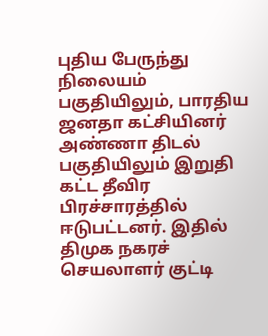புதிய பேருந்து நிலையம் பகுதியிலும், பாரதிய ஜனதா கட்சியினர் அண்ணா திடல் பகுதியிலும் இறுதி கட்ட தீவிர பிரச்சாரத்தில் ஈடுபட்டனர். இதில் திமுக நகரச் செயலாளர் குட்டி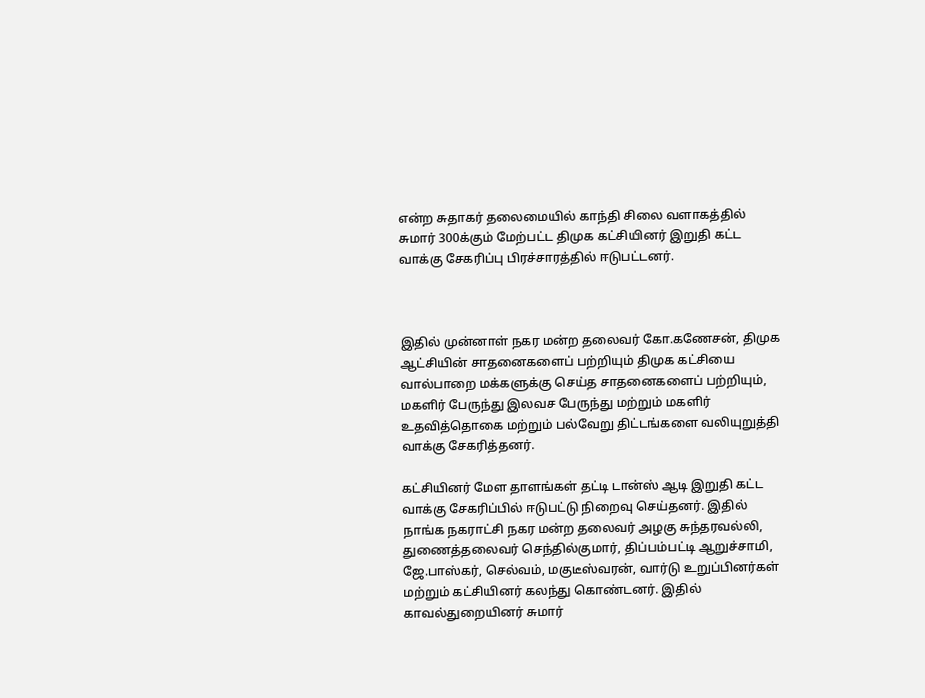என்ற சுதாகர் தலைமையில் காந்தி சிலை வளாகத்தில் சுமார் 300க்கும் மேற்பட்ட திமுக கட்சியினர் இறுதி கட்ட வாக்கு சேகரிப்பு பிரச்சாரத்தில் ஈடுபட்டனர்.



இதில் முன்னாள் நகர மன்ற தலைவர் கோ.கணேசன், திமுக ஆட்சியின் சாதனைகளைப் பற்றியும் திமுக கட்சியை வால்பாறை மக்களுக்கு செய்த சாதனைகளைப் பற்றியும், மகளிர் பேருந்து இலவச பேருந்து மற்றும் மகளிர் உதவித்தொகை மற்றும் பல்வேறு திட்டங்களை வலியுறுத்தி வாக்கு சேகரித்தனர்.

கட்சியினர் மேள தாளங்கள் தட்டி டான்ஸ் ஆடி இறுதி கட்ட வாக்கு சேகரிப்பில் ஈடுபட்டு நிறைவு செய்தனர். இதில் நாங்க நகராட்சி நகர மன்ற தலைவர் அழகு சுந்தரவல்லி, துணைத்தலைவர் செந்தில்குமார், திப்பம்பட்டி ஆறுச்சாமி, ஜே.பாஸ்கர், செல்வம், மகுடீஸ்வரன், வார்டு உறுப்பினர்கள் மற்றும் கட்சியினர் கலந்து கொண்டனர். இதில் காவல்துறையினர் சுமார்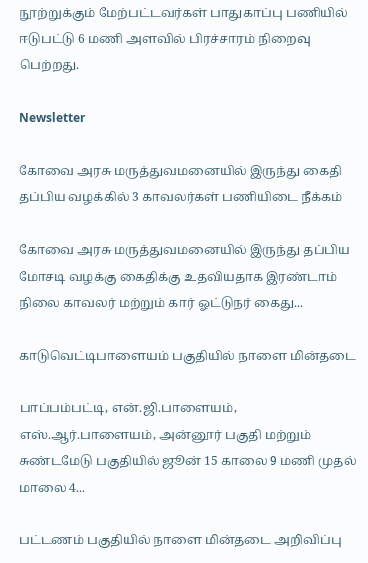நூற்றுக்கும் மேற்பட்டவர்கள் பாதுகாப்பு பணியில் ஈடுபட்டு 6 மணி அளவில் பிரச்சாரம் நிறைவு பெற்றது.

Newsletter

கோவை அரசு மருத்துவமனையில் இருந்து கைதி தப்பிய வழக்கில் 3 காவலர்கள் பணியிடை நீக்கம்

கோவை அரசு மருத்துவமனையில் இருந்து தப்பிய மோசடி வழக்கு கைதிக்கு உதவியதாக இரண்டாம் நிலை காவலர் மற்றும் கார் ஓட்டுநர் கைது...

காடுவெட்டிபாளையம் பகுதியில் நாளை மின்தடை

பாப்பம்பட்டி, என்.ஜி.பாளையம், எஸ்.ஆர்.பாளையம், அன்னூர் பகுதி மற்றும் சுண்டமேடு பகுதியில் ஜூன் 15 காலை 9 மணி முதல் மாலை 4...

பட்டணம் பகுதியில் நாளை மின்தடை அறிவிப்பு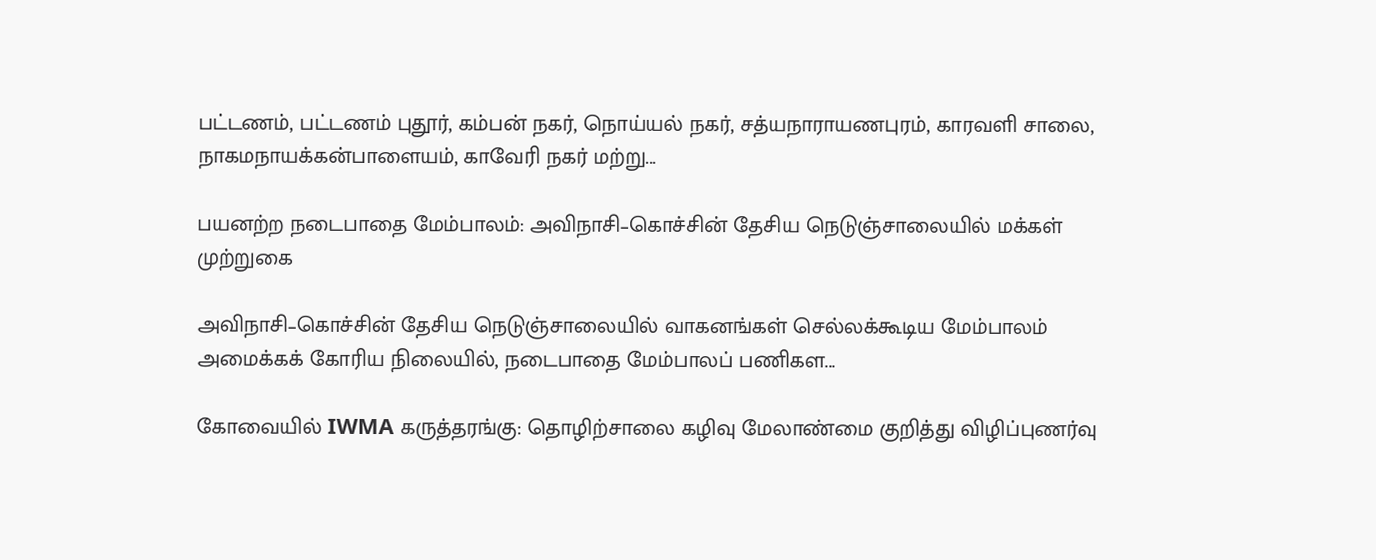பட்டணம், பட்டணம் புதூர், கம்பன் நகர், நொய்யல் நகர், சத்யநாராயணபுரம், காரவளி சாலை, நாகமநாயக்கன்பாளையம், காவேரி நகர் மற்று...

பயனற்ற நடைபாதை மேம்பாலம்: அவிநாசி–கொச்சின் தேசிய நெடுஞ்சாலையில் மக்கள் முற்றுகை

அவிநாசி–கொச்சின் தேசிய நெடுஞ்சாலையில் வாகனங்கள் செல்லக்கூடிய மேம்பாலம் அமைக்கக் கோரிய நிலையில், நடைபாதை மேம்பாலப் பணிகள...

கோவையில் IWMA கருத்தரங்கு: தொழிற்சாலை கழிவு மேலாண்மை குறித்து விழிப்புணர்வு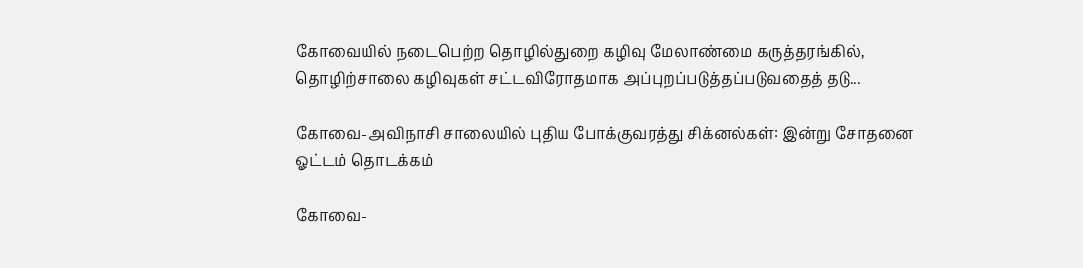கோவையில் நடைபெற்ற தொழில்துறை கழிவு மேலாண்மை கருத்தரங்கில், தொழிற்சாலை கழிவுகள் சட்டவிரோதமாக அப்புறப்படுத்தப்படுவதைத் தடு...

கோவை-அவிநாசி சாலையில் புதிய போக்குவரத்து சிக்னல்கள்: இன்று சோதனை ஓட்டம் தொடக்கம்

கோவை-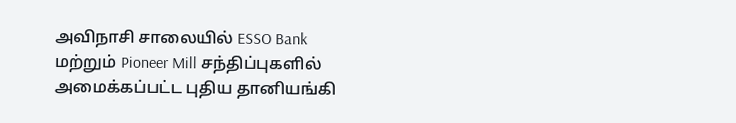அவிநாசி சாலையில் ESSO Bank மற்றும் Pioneer Mill சந்திப்புகளில் அமைக்கப்பட்ட புதிய தானியங்கி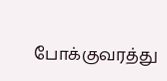போக்குவரத்து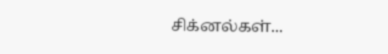சிக்னல்கள்...